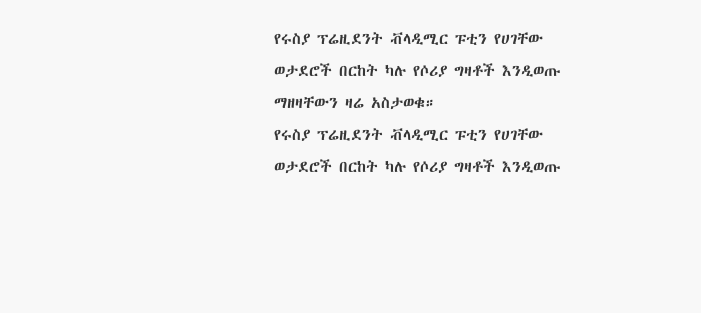የሩስያ ፕሬዚደንት ቭላዲሚር ፑቲን የሀገቸው ወታደሮች በርከት ካሉ የሶሪያ ግዛቶች እንዲወጡ ማዘዛቸውን ዛሬ አስታወቁ።
የሩስያ ፕሬዚደንት ቭላዲሚር ፑቲን የሀገቸው ወታደሮች በርከት ካሉ የሶሪያ ግዛቶች እንዲወጡ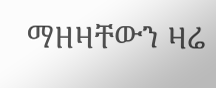ማዘዛቸውን ዛሬ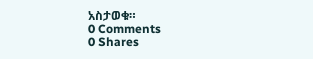አስታወቁ።
0 Comments
0 Shares